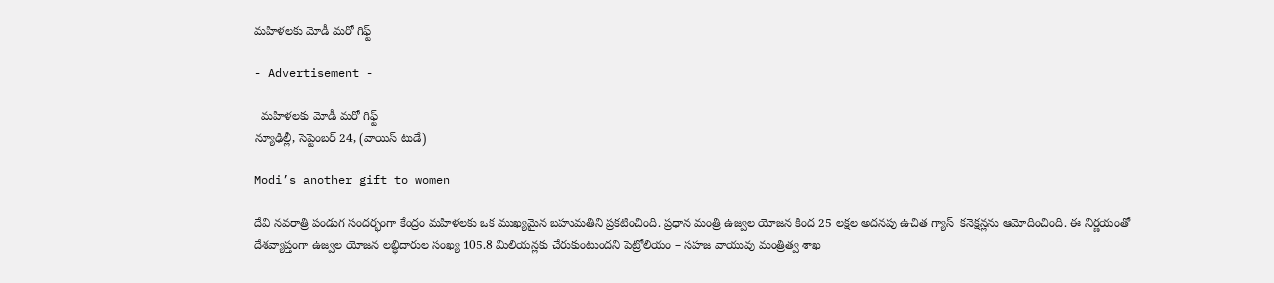మహిళలకు మోడీ మరో గిఫ్ట్

- Advertisement -

  మహిళలకు మోడీ మరో గిఫ్ట్
న్యూఢిల్లీ, సెప్టెంబర్ 24, (వాయిస్ టుడే)

Modi’s another gift to women

దేవి నవరాత్రి పండుగ సందర్భంగా కేంద్రం మహిళలకు ఒక ముఖ్యమైన బహుమతిని ప్రకటించింది. ప్రధాన మంత్రి ఉజ్వల యోజన కింద 25 లక్షల అదనపు ఉచిత గ్యాస్  కనెక్షన్లను ఆమోదించింది. ఈ నిర్ణయంతో దేశవ్యాప్తంగా ఉజ్వల యోజన లబ్ధిదారుల సంఖ్య 105.8 మిలియన్లకు చేరుకుంటుందని పెట్రోలియం – సహజ వాయువు మంత్రిత్వ శాఖ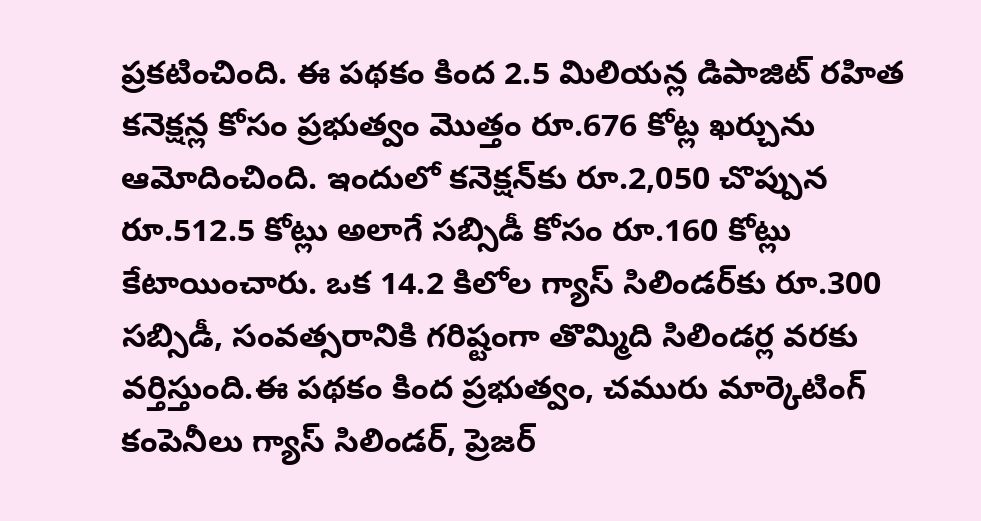ప్రకటించింది. ఈ పథకం కింద 2.5 మిలియన్ల డిపాజిట్ రహిత కనెక్షన్ల కోసం ప్రభుత్వం మొత్తం రూ.676 కోట్ల ఖర్చును ఆమోదించింది. ఇందులో కనెక్షన్‌కు రూ.2,050 చొప్పున రూ.512.5 కోట్లు అలాగే సబ్సిడీ కోసం రూ.160 కోట్లు కేటాయించారు. ఒక 14.2 కిలోల గ్యాస్ సిలిండర్‌కు రూ.300 సబ్సిడీ, సంవత్సరానికి గరిష్టంగా తొమ్మిది సిలిండర్ల వరకు వర్తిస్తుంది.ఈ పథకం కింద ప్రభుత్వం, చమురు మార్కెటింగ్ కంపెనీలు గ్యాస్ సిలిండర్, ప్రెజర్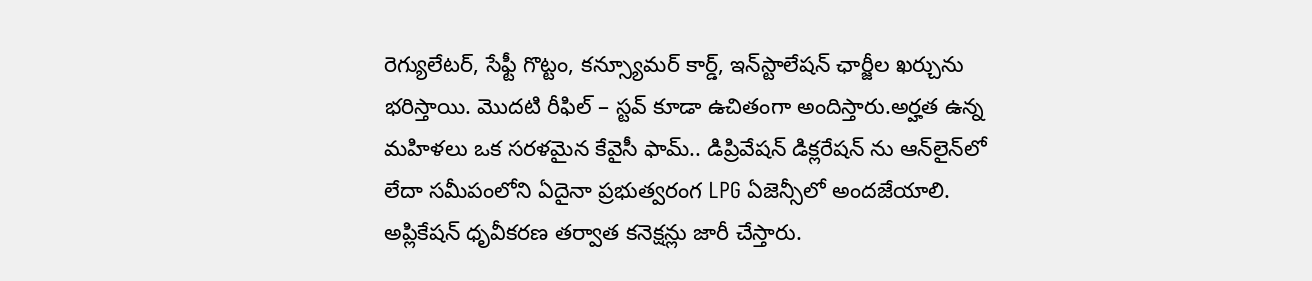రెగ్యులేటర్, సేఫ్టీ గొట్టం, కన్స్యూమర్ కార్డ్, ఇన్‌స్టాలేషన్ ఛార్జీల ఖర్చును భరిస్తాయి. మొదటి రీఫిల్ – స్టవ్ కూడా ఉచితంగా అందిస్తారు.అర్హత ఉన్న మహిళలు ఒక సరళమైన కేవైసీ ఫామ్.. డిప్రివేషన్ డిక్లరేషన్ ను ఆన్‌లైన్‌లో లేదా సమీపంలోని ఏదైనా ప్రభుత్వరంగ LPG ఏజెన్సీలో అందజేయాలి. అప్లికేషన్ ధృవీకరణ తర్వాత కనెక్షన్లు జారీ చేస్తారు.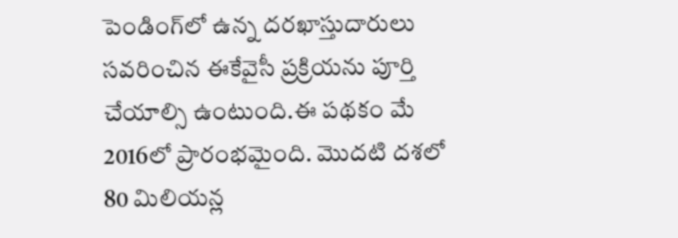పెండింగ్‌లో ఉన్న దరఖాస్తుదారులు సవరించిన ఈకేవైసీ ప్రక్రియను పూర్తి చేయాల్సి ఉంటుంది.ఈ పథకం మే 2016లో ప్రారంభమైంది. మొదటి దశలో 80 మిలియన్ల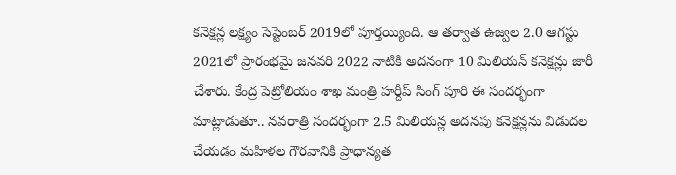కనెక్షన్ల లక్ష్యం సెప్టెంబర్ 2019లో పూర్తయ్యింది. ఆ తర్వాత ఉజ్వల 2.0 ఆగస్టు 2021లో ప్రారంభమై జనవరి 2022 నాటికి అదనంగా 10 మిలియన్ కనెక్షన్లు జారీ చేశారు. కేంద్ర పెట్రోలియం శాఖ మంత్రి హర్దీప్ సింగ్ పూరి ఈ సందర్భంగా మాట్లాడుతూ.. నవరాత్రి సందర్భంగా 2.5 మిలియన్ల అదనపు కనెక్షన్లను విడుదల చేయడం మహిళల గౌరవానికి ప్రాధాన్యత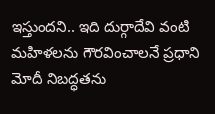ఇస్తుందని.. ఇది దుర్గాదేవి వంటి మహిళలను గౌరవించాలనే ప్రధాని మోదీ నిబద్ధతను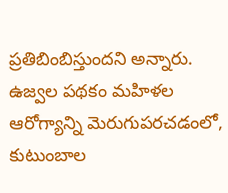ప్రతిబింబిస్తుందని అన్నారు. ఉజ్వల పథకం మహిళల ఆరోగ్యాన్ని మెరుగుపరచడంలో, కుటుంబాల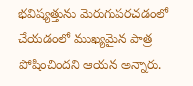భవిష్యత్తును మెరుగుపరచడంలో చేయడంలో ముఖ్యమైన పాత్ర పోషించిందని ఆయన అన్నారు.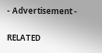- Advertisement -

RELATED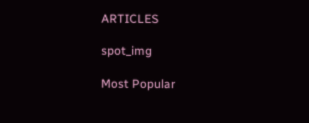ARTICLES

spot_img

Most Popular